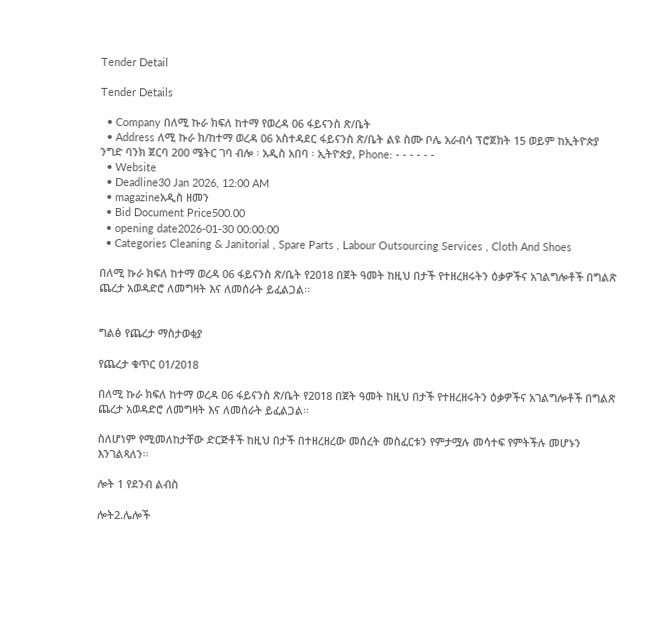Tender Detail

Tender Details

  • Company በለሚ ኩራ ክፍለ ከተማ የወረዳ 06 ፋይናንስ ጽ/ቤት
  • Address ለሚ ኩራ ክ/ከተማ ወረዳ 06 አስተዳደር ፋይናንስ ጽ/ቤት ልዩ ስሙ ቦሌ አራብሳ ፕሮጀክት 15 ወይም ከኢትዮጵያ ንግድ ባንክ ጀርባ 200 ሜትር ገባ ብሎ ፡ አዲስ አበባ ፡ ኢትዮጵያ, Phone: - - - - - -
  • Website
  • Deadline30 Jan 2026, 12:00 AM
  • magazineአዲስ ዘመን
  • Bid Document Price500.00
  • opening date2026-01-30 00:00:00
  • Categories Cleaning & Janitorial , Spare Parts , Labour Outsourcing Services , Cloth And Shoes

በለሚ ኩራ ክፍለ ከተማ ወረዳ 06 ፋይናንስ ጽ/ቤት የ2018 በጀት ዓመት ከዚህ በታች የተዘረዘሩትን ዕቃዎችና አገልግሎቶች በግልጽ ጨረታ አወዳድሮ ለመግዛት እና ለመሰራት ይፈልጋል፡፡


ግልፅ የጨረታ ማስታወቂያ

የጨረታ ቁጥር 01/2018

በለሚ ኩራ ክፍለ ከተማ ወረዳ 06 ፋይናንስ ጽ/ቤት የ2018 በጀት ዓመት ከዚህ በታች የተዘረዘሩትን ዕቃዎችና አገልግሎቶች በግልጽ ጨረታ አወዳድሮ ለመግዛት እና ለመሰራት ይፈልጋል፡፡

ስለሆነም የሚመለከታቸው ድርጅቶች ከዚህ በታች በተዘረዘረው መሰረት መስፈርቱን የምታሟሉ መሳተፍ የምትችሉ መሆኑን እንገልጻለን፡፡

ሎት 1 የደንብ ልብስ

ሎት2.ሌሎች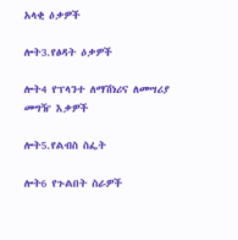አላቂ ዕቃዎች

ሎት3.የፅዳት ዕቃዎች

ሎት4 የፕላንተ ለማሽነሪና ለመሣሪያ መግዥ እቃዎች

ሎት5.የልብስ ስፌት

ሎት6 የጉልበት ስራዎች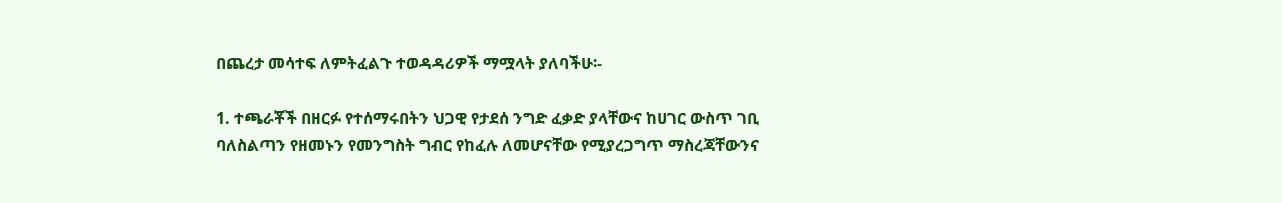በጨረታ መሳተፍ ለምትፈልጉ ተወዳዳሪዎች ማሟላት ያለባችሁ፡-

1. ተጫራቾች በዘርፉ የተሰማሩበትን ህጋዊ የታደሰ ንግድ ፈቃድ ያላቸውና ከሀገር ውስጥ ገቢ ባለስልጣን የዘመኑን የመንግስት ግብር የከፈሉ ለመሆናቸው የሚያረጋግጥ ማስረጃቸውንና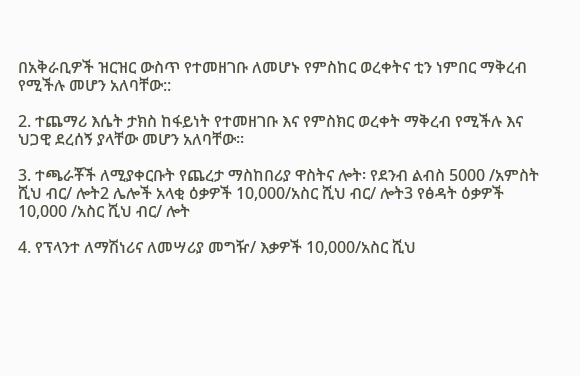በአቅራቢዎች ዝርዝር ውስጥ የተመዘገቡ ለመሆኑ የምስከር ወረቀትና ቲን ነምበር ማቅረብ የሚችሉ መሆን አለባቸው::

2. ተጨማሪ እሴት ታክስ ከፋይነት የተመዘገቡ እና የምስክር ወረቀት ማቅረብ የሚችሉ እና ህጋዊ ደረሰኝ ያላቸው መሆን አለባቸው፡፡

3. ተጫራቾች ለሚያቀርቡት የጨረታ ማስከበሪያ ዋስትና ሎት፡ የደንብ ልብስ 5000 /አምስት ሺህ ብር/ ሎት2 ሌሎች አላቂ ዕቃዎች 10,000/አስር ሺህ ብር/ ሎት3 የፅዳት ዕቃዎች 10,000 /አስር ሺህ ብር/ ሎት

4. የፕላንተ ለማሽነሪና ለመሣሪያ መግዥ/ እቃዎች 10,000/አስር ሺህ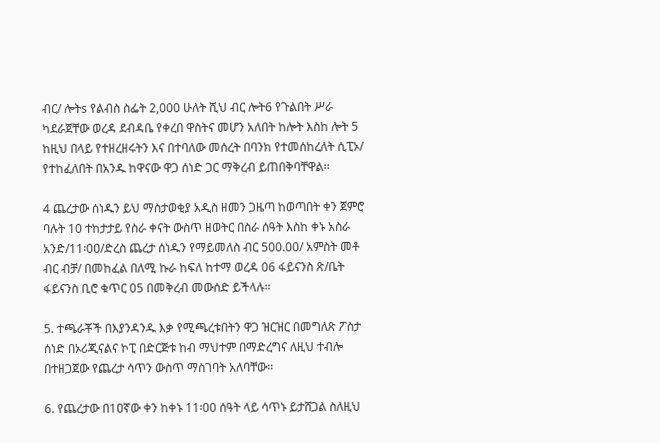ብር/ ሎትs የልብስ ስፌት 2,000 ሁለት ሺህ ብር ሎት6 የጉልበት ሥራ ካደራጀቸው ወረዳ ደብዳቤ የቀረበ ዋስትና መሆን አለበት ከሎት እስከ ሎት 5 ከዚህ በላይ የተዘረዘሩትን እና በተባለው መሰረት በባንክ የተመሰከረለት ሲፒኦ/ የተከፈለበት በአንዱ ከዋናው ዋጋ ሰነድ ጋር ማቅረብ ይጠበቅባቸዋል፡፡

4 ጨረታው ሰነዱን ይህ ማስታወቂያ አዲስ ዘመን ጋዜጣ ከወጣበት ቀን ጀምሮ ባሉት 10 ተከታታይ የስራ ቀናት ውስጥ ዘወትር በስራ ሰዓት እስከ ቀኑ አስራ አንድ/11፡0ዐ/ድረስ ጨረታ ሰነዱን የማይመለስ ብር 500.00/ አምስት መቶ ብር ብቻ/ በመከፈል በለሚ ኩራ ከፍለ ከተማ ወረዳ 06 ፋይናንስ ጽ/ቤት ፋይናንስ ቢሮ ቁጥር 05 በመቅረብ መውሰድ ይችላሉ፡፡

5. ተጫራቾች በእያንዳንዱ እቃ የሚጫረቱበትን ዋጋ ዝርዝር በመግለጽ ፖስታ ሰነድ በኦሪጂናልና ኮፒ በድርጅቱ ከብ ማህተም በማድረግና ለዚህ ተብሎ በተዘጋጀው የጨረታ ሳጥን ውስጥ ማስገባት አለባቸው፡፡

6. የጨረታው በ1ዐኛው ቀን ከቀኑ 11፡00 ሰዓት ላይ ሳጥኑ ይታሸጋል ስለዚህ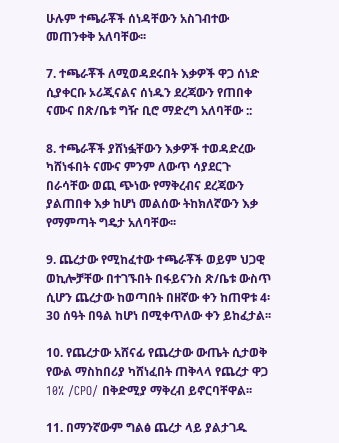ሁሉም ተጫራቾች ሰነዳቸውን አስገብተው መጠንቀቅ አለባቸው፡፡

7. ተጫራቾች ለሚወዳደሩበት እቃዎች ዋጋ ሰነድ ሲያቀርቡ ኦሪጂናልና ሰነዱን ደረጃውን የጠበቀ ናሙና በጽ/ቤቱ ግዥ ቢሮ ማድረግ አለባቸው ::

8. ተጫራቾች ያሸነፏቸውን እቃዎች ተወዳድረው ካሸነፋበት ናሙና ምንም ለውጥ ሳያደርጉ በራሳቸው ወጪ ጭነው የማቅረብና ደረጃውን ያልጠበቀ እቃ ከሆነ መልሰው ትከክለኛውን እቃ የማምጣት ግዴታ አለባቸው፡፡

9. ጨረታው የሚከፈተው ተጫራቾች ወይም ህጋዊ ወኪሎቻቸው በተገኙበት በፋይናንስ ጽ/ቤቱ ውስጥ ሲሆን ጨረታው ከወጣበት በዘኛው ቀን ከጠዋቱ 4፡30 ሰዓት በዓል ከሆነ በሚቀጥለው ቀን ይከፈታል፡፡

10. የጨረታው አሸናፊ የጨረታው ውጤት ሲታወቅ የውል ማስከበሪያ ካሸነፈበት ጠቅላላ የጨረታ ዋጋ 10% /CPO/ በቅድሚያ ማቅረብ ይኖርባቸዋል፡፡

11. በማንኛውም ግልፅ ጨረታ ላይ ያልታገዱ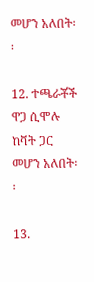መሆን አለበት፡፡

12. ተጫራቾች ዋጋ ሲሞሉ ከቫት ጋር መሆን አለበት፡፡

13.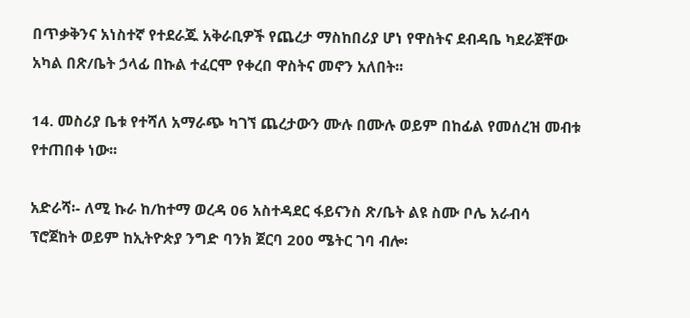በጥቃቅንና አነስተኛ የተደራጁ አቅራቢዎች የጨረታ ማስከበሪያ ሆነ የዋስትና ደብዳቤ ካደራጀቸው አካል በጽ/ቤት ኃላፊ በኩል ተፈርሞ የቀረበ ዋስትና መኖን አለበት፡፡

14. መስሪያ ቤቱ የተሻለ አማራጭ ካገኘ ጨረታውን ሙሉ በሙሉ ወይም በከፊል የመሰረዝ መብቱ የተጠበቀ ነው፡፡

አድራሻ፡- ለሚ ኩራ ከ/ከተማ ወረዳ 06 አስተዳደር ፋይናንስ ጽ/ቤት ልዩ ስሙ ቦሌ አራብሳ ፕሮጀከት ወይም ከኢትዮጵያ ንግድ ባንክ ጀርባ 200 ሜትር ገባ ብሎ፡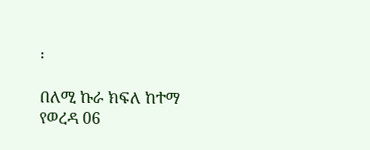፡

በለሚ ኩራ ክፍለ ከተማ የወረዳ 06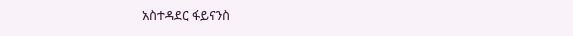አስተዳደር ፋይናንስ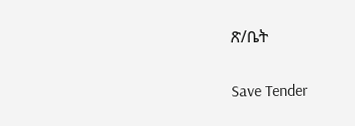ጽ/ቤት

Save Tender